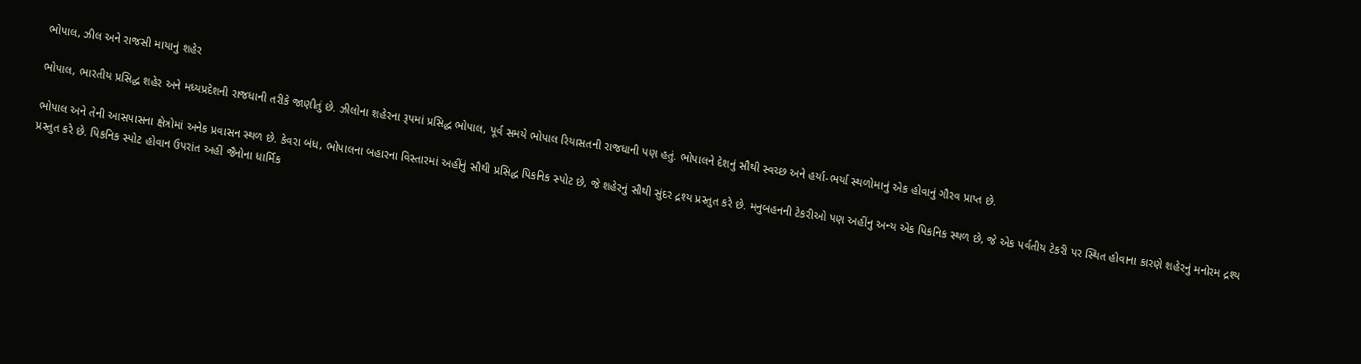ભોપાલ, ઝીલ અને રાજસી માયાનું શહેર

ભોપાલ, ભારતીય પ્રસિદ્ધ શહેર અને મધ્યપ્રદેશની રાજધાની તરીકે જાણીતું છે. ઝીલોના શહેરના રૂપમાં પ્રસિદ્ધ ભોપાલ, પૂર્વ સમયે ભોપાલ રિયાસતની રાજધાની પણ હતું. ભોપાલને દેશનું સૌથી સ્વચ્છ અને હર્યા-ભર્યા સ્થળોમાનું એક હોવાનું ગૌરવ પ્રાપ્ત છે.

ભોપાલ અને તેની આસપાસના ક્ષેત્રોમાં અનેક પ્રવાસન સ્થળ છે. કેવરા બંધ, ભોપાલના બહારના વિસ્તારમાં અહીંનું સૌથી પ્રસિદ્ધ પિકનિક સ્પોટ છે, જે શહેરનું સૌથી સુંદર દ્રશ્ય પ્રસ્તુત કરે છે. મનુબહનની ટેકરીઓ પણ અહીંનુ અન્ય એક પિકનિક સ્થળ છે, જે એક પર્વતીય ટેકરી પર સ્થિત હોવાના કારણે શહેરનું મનોરમ દ્રશ્ય પ્રસ્તુત કરે છે. પિકનિક સ્પોટ હોવાન ઉપરાંત અહીં જૈનોના ધાર્મિક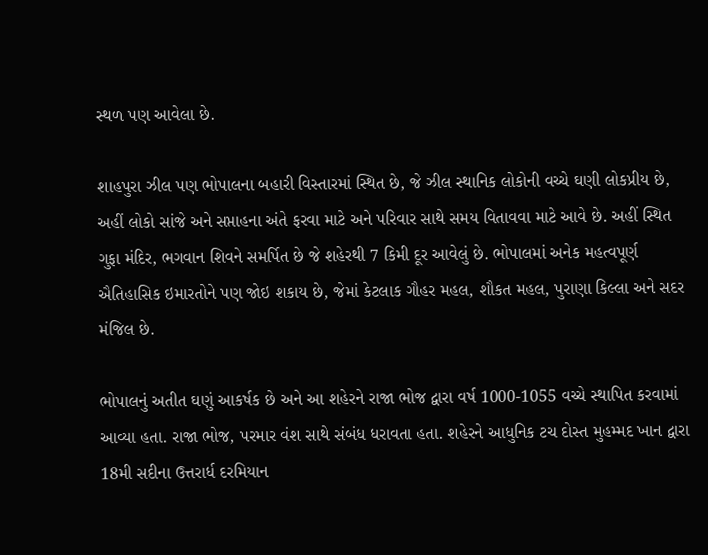સ્થળ પણ આવેલા છે.

શાહપુરા ઝીલ પણ ભોપાલના બહારી વિસ્તારમાં સ્થિત છે, જે ઝીલ સ્થાનિક લોકોની વચ્ચે ઘણી લોકપ્રીય છે, અહીં લોકો સાંજે અને સપ્તાહના અંતે ફરવા માટે અને પરિવાર સાથે સમય વિતાવવા માટે આવે છે. અહીં સ્થિત ગુફા મંદિર, ભગવાન શિવને સમર્પિત છે જે શહેરથી 7 કિમી દૂર આવેલું છે. ભોપાલમાં અનેક મહત્વપૂર્ણ ઐતિહાસિક ઇમારતોને પણ જોઇ શકાય છે, જેમાં કેટલાક ગૌહર મહલ, શૌકત મહલ, પુરાણા કિલ્લા અને સદર મંજિલ છે.

ભોપાલનું અતીત ઘણું આકર્ષક છે અને આ શહેરને રાજા ભોજ દ્વારા વર્ષ 1000-1055 વચ્ચે સ્થાપિત કરવામાં આવ્યા હતા. રાજા ભોજ, પરમાર વંશ સાથે સંબંધ ધરાવતા હતા. શહેરને આધુનિક ટચ દોસ્ત મુહમ્મદ ખાન દ્વારા 18મી સદીના ઉત્તરાર્ધ દરમિયાન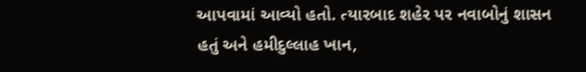આપવામાં આવ્યો હતો. ત્યારબાદ શહેર પર નવાબોનું શાસન હતું અને હમીદુલ્લાહ ખાન,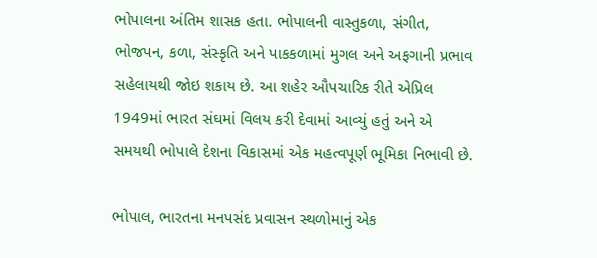ભોપાલના અંતિમ શાસક હતા. ભોપાલની વાસ્તુકળા, સંગીત, ભોજપન, કળા, સંસ્કૃતિ અને પાકકળામાં મુગલ અને અફગાની પ્રભાવ સહેલાયથી જોઇ શકાય છે. આ શહેર ઔપચારિક રીતે એપ્રિલ 1949માં ભારત સંઘમાં વિલય કરી દેવામાં આવ્યું હતું અને એ સમયથી ભોપાલે દેશના વિકાસમાં એક મહત્વપૂર્ણ ભૂમિકા નિભાવી છે.

ભોપાલ, ભારતના મનપસંદ પ્રવાસન સ્થળોમાનું એક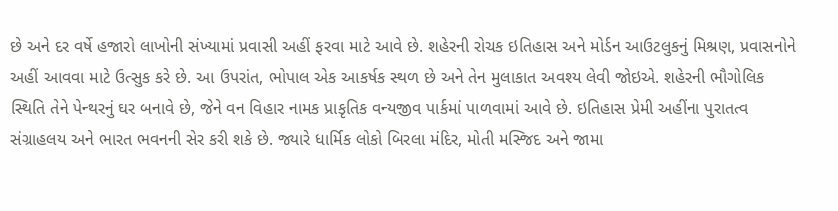છે અને દર વર્ષે હજારો લાખોની સંખ્યામાં પ્રવાસી અહીં ફરવા માટે આવે છે. શહેરની રોચક ઇતિહાસ અને મોર્ડન આઉટલુકનું મિશ્રણ, પ્રવાસનોને અહીં આવવા માટે ઉત્સુક કરે છે. આ ઉપરાંત, ભોપાલ એક આકર્ષક સ્થળ છે અને તેન મુલાકાત અવશ્ય લેવી જોઇએ. શહેરની ભૌગોલિક સ્થિતિ તેને પેન્થરનું ઘર બનાવે છે, જેને વન વિહાર નામક પ્રાકૃતિક વન્યજીવ પાર્કમાં પાળવામાં આવે છે. ઇતિહાસ પ્રેમી અહીંના પુરાતત્વ સંગ્રાહલય અને ભારત ભવનની સેર કરી શકે છે. જ્યારે ધાર્મિક લોકો બિરલા મંદિર, મોતી મસ્જિદ અને જામા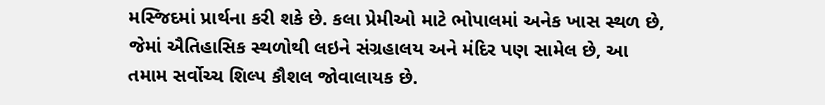મસ્જિદમાં પ્રાર્થના કરી શકે છે. કલા પ્રેમીઓ માટે ભોપાલમાં અનેક ખાસ સ્થળ છે, જેમાં ઐતિહાસિક સ્થળોથી લઇને સંગ્રહાલય અને મંદિર પણ સામેલ છે, આ તમામ સર્વોચ્ચ શિલ્પ કૌશલ જોવાલાયક છે.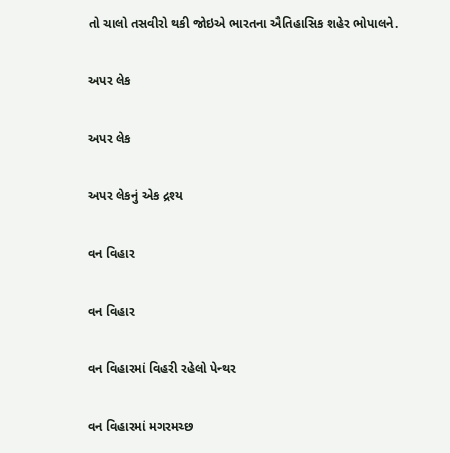તો ચાલો તસવીરો થકી જોઇએ ભારતના ઐતિહાસિક શહેર ભોપાલને.

અપર લેક

અપર લેક

અપર લેકનું એક દ્રશ્ય

વન વિહાર

વન વિહાર

વન વિહારમાં વિહરી રહેલો પેન્થર

વન વિહારમાં મગરમચ્છ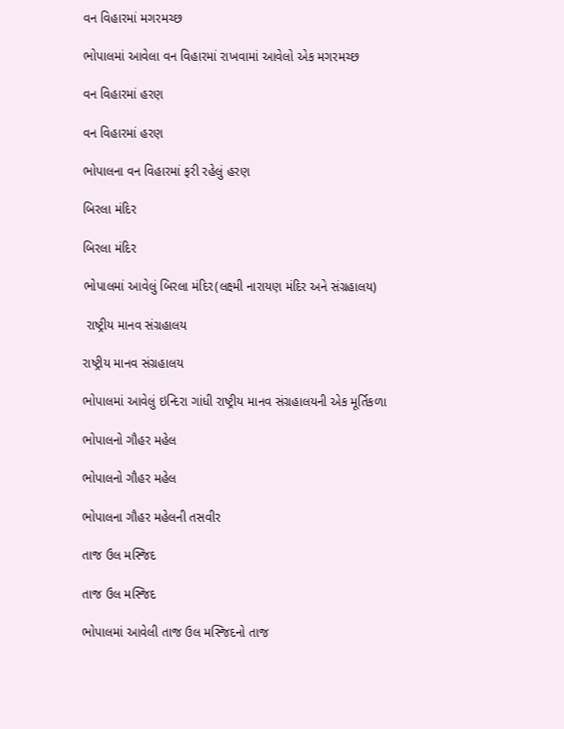વન વિહારમાં મગરમચ્છ

ભોપાલમાં આવેલા વન વિહારમાં રાખવામાં આવેલો એક મગરમચ્છ

વન વિહારમાં હરણ

વન વિહારમાં હરણ

ભોપાલના વન વિહારમાં ફરી રહેલું હરણ

બિરલા મંદિર

બિરલા મંદિર

ભોપાલમાં આવેલું બિરલા મંદિર(લક્ષ્મી નારાયણ મંદિર અને સંગ્રહાલય)

 રાષ્ટ્રીય માનવ સંગ્રહાલય

રાષ્ટ્રીય માનવ સંગ્રહાલય

ભોપાલમાં આવેલું ઇન્દિરા ગાંધી રાષ્ટ્રીય માનવ સંગ્રહાલયની એક મૂર્તિકળા

ભોપાલનો ગૌહર મહેલ

ભોપાલનો ગૌહર મહેલ

ભોપાલના ગૌહર મહેલની તસવીર

તાજ ઉલ મસ્જિદ

તાજ ઉલ મસ્જિદ

ભોપાલમાં આવેલી તાજ ઉલ મસ્જિદનો તાજ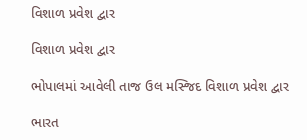વિશાળ પ્રવેશ દ્વાર

વિશાળ પ્રવેશ દ્વાર

ભોપાલમાં આવેલી તાજ ઉલ મસ્જિદ વિશાળ પ્રવેશ દ્વાર

ભારત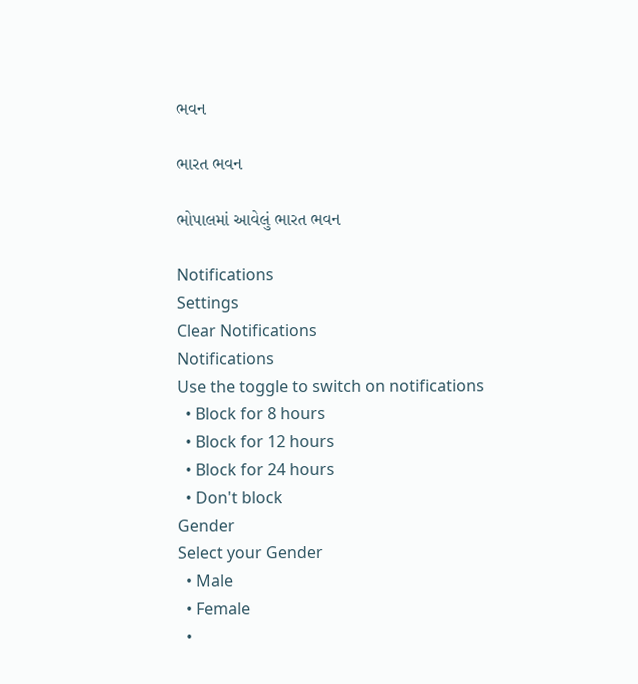ભવન

ભારત ભવન

ભોપાલમાં આવેલું ભારત ભવન

Notifications
Settings
Clear Notifications
Notifications
Use the toggle to switch on notifications
  • Block for 8 hours
  • Block for 12 hours
  • Block for 24 hours
  • Don't block
Gender
Select your Gender
  • Male
  • Female
  •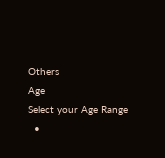Others
Age
Select your Age Range
  •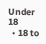Under 18
  • 18 to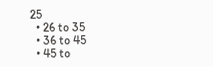25
  • 26 to 35
  • 36 to 45
  • 45 to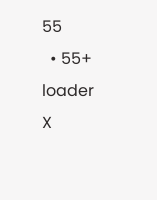55
  • 55+
loader
X